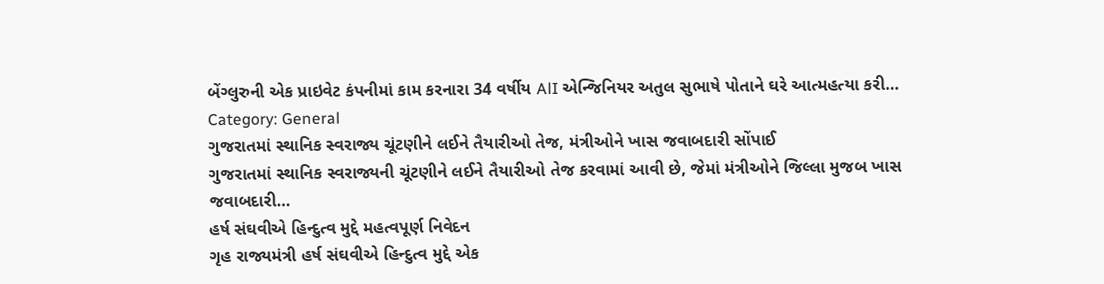બેંગ્લુરુની એક પ્રાઇવેટ કંપનીમાં કામ કરનારા 34 વર્ષીય AlI એન્જિનિયર અતુલ સુભાષે પોતાને ઘરે આત્મહત્યા કરી…
Category: General
ગુજરાતમાં સ્થાનિક સ્વરાજ્ય ચૂંટણીને લઈને તૈયારીઓ તેજ, મંત્રીઓને ખાસ જવાબદારી સોંપાઈ
ગુજરાતમાં સ્થાનિક સ્વરાજ્યની ચૂંટણીને લઈને તૈયારીઓ તેજ કરવામાં આવી છે, જેમાં મંત્રીઓને જિલ્લા મુજબ ખાસ જવાબદારી…
હર્ષ સંઘવીએ હિન્દુત્વ મુદ્દે મહત્વપૂર્ણ નિવેદન
ગૃહ રાજ્યમંત્રી હર્ષ સંઘવીએ હિન્દુત્વ મુદ્દે એક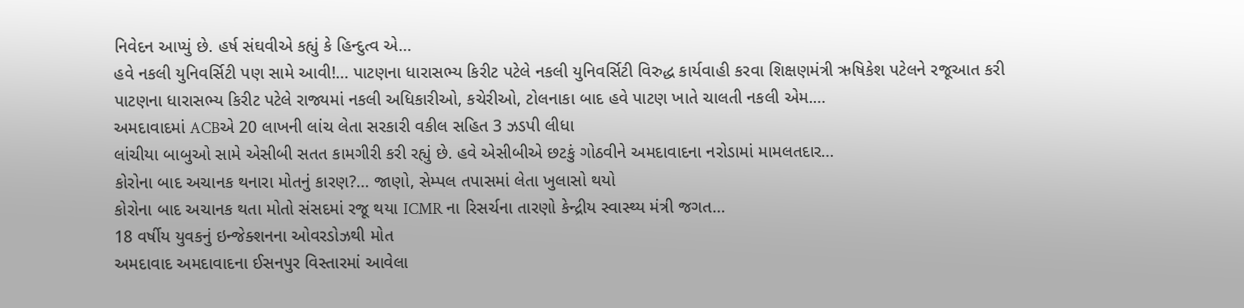નિવેદન આપ્યું છે. હર્ષ સંઘવીએ કહ્યું કે હિન્દુત્વ એ…
હવે નકલી યુનિવર્સિટી પણ સામે આવી!… પાટણના ધારાસભ્ય કિરીટ પટેલે નકલી યુનિવર્સિટી વિરુદ્ધ કાર્યવાહી કરવા શિક્ષણમંત્રી ઋષિકેશ પટેલને રજૂઆત કરી
પાટણના ધારાસભ્ય કિરીટ પટેલે રાજ્યમાં નકલી અધિકારીઓ, કચેરીઓ, ટોલનાકા બાદ હવે પાટણ ખાતે ચાલતી નકલી એમ.…
અમદાવાદમાં ACBએ 20 લાખની લાંચ લેતા સરકારી વકીલ સહિત 3 ઝડપી લીધા
લાંચીયા બાબુઓ સામે એસીબી સતત કામગીરી કરી રહ્યું છે. હવે એસીબીએ છટકું ગોઠવીને અમદાવાદના નરોડામાં મામલતદાર…
કોરોના બાદ અચાનક થનારા મોતનું કારણ?… જાણો, સેમ્પલ તપાસમાં લેતા ખુલાસો થયો
કોરોના બાદ અચાનક થતા મોતો સંસદમાં રજૂ થયા ICMR ના રિસર્ચના તારણો કેન્દ્રીય સ્વાસ્થ્ય મંત્રી જગત…
18 વર્ષીય યુવકનું ઇન્જેક્શનના ઓવરડોઝથી મોત
અમદાવાદ અમદાવાદના ઈસનપુર વિસ્તારમાં આવેલા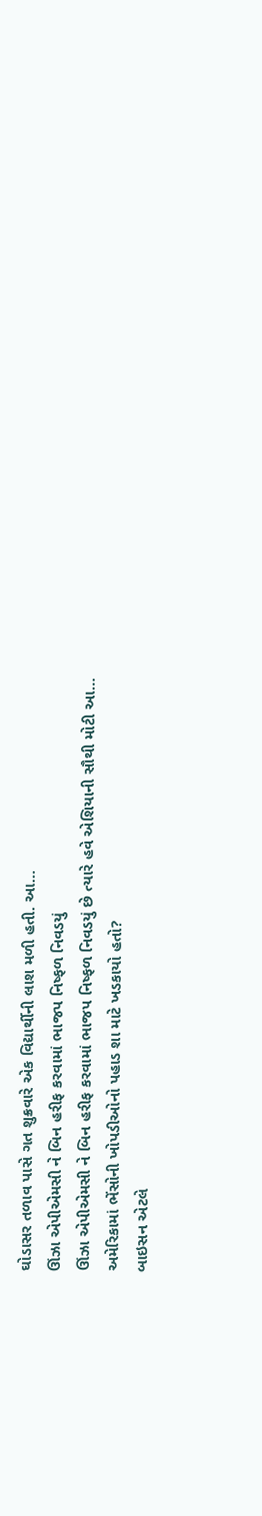ઘોડાસર તળાવ પાસે ગત શુક્રવારે એક વિદ્યાર્થીની લાશ મળી હતી. આ…
ઊંઝા એપીએમસી ને બિન હરીફ કરવામાં ભાજપ નિષ્ફળ નિવડયું
ઊંઝા એપીએમસી ને બિન હરીફ કરવામાં ભાજપ નિષ્ફળ નિવડયું છે ત્યારે હવે એશિયાની સૌથી મોટી આ…
અમેરિકામાં ભેંસોની ખોપડીઓનો પહાડ શા માટે ખડકાયો હતો?
બાઇસન એટલે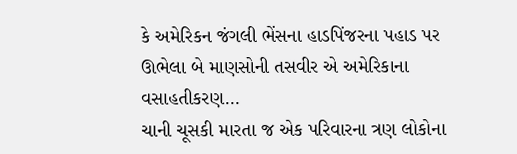કે અમેરિકન જંગલી ભેંસના હાડપિંજરના પહાડ પર ઊભેલા બે માણસોની તસવીર એ અમેરિકાના વસાહતીકરણ…
ચાની ચૂસકી મારતા જ એક પરિવારના ત્રણ લોકોના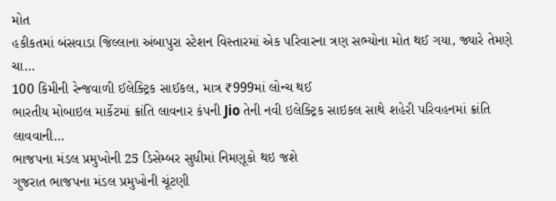મોત
હકીકતમાં બંસવાડા જિલ્લાના અંબાપુરા સ્ટેશન વિસ્તારમાં એક પરિવારના ત્રણ સભ્યોના મોત થઈ ગયા, જ્યારે તેમણે ચા…
100 કિમીની રેન્જવાળી ઈલેક્ટ્રિક સાઈકલ, માત્ર ₹999માં લોન્ચ થઈ
ભારતીય મોબાઇલ માર્કેટમાં ક્રાંતિ લાવનાર કંપની Jio તેની નવી ઇલેક્ટ્રિક સાઇકલ સાથે શહેરી પરિવહનમાં ક્રાંતિ લાવવાની…
ભાજપના મંડલ પ્રમુખોની 25 ડિસેમ્બર સુધીમાં નિમણૂકો થઇ જશે
ગુજરાત ભાજપના મંડલ પ્રમુખોની ચૂંટણી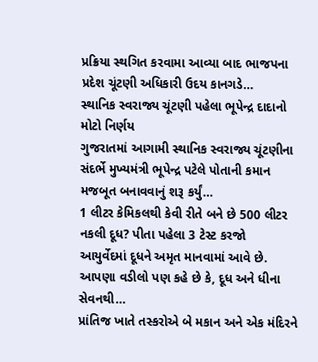પ્રક્રિયા સ્થગિત કરવામા આવ્યા બાદ ભાજપના પ્રદેશ ચૂંટણી અધિકારી ઉદય કાનગડે…
સ્થાનિક સ્વરાજ્ય ચૂંટણી પહેલા ભૂપેન્દ્ર દાદાનો મોટો નિર્ણય
ગુજરાતમાં આગામી સ્થાનિક સ્વરાજ્ય ચૂંટણીના સંદર્ભે મુખ્યમંત્રી ભૂપેન્દ્ર પટેલે પોતાની કમાન મજબૂત બનાવવાનું શરૂ કર્યું…
1 લીટર કેમિકલથી કેવી રીતે બને છે 500 લીટર નકલી દૂધ? પીતા પહેલા 3 ટેસ્ટ કરજો
આયુર્વેદમાં દૂધને અમૃત માનવામાં આવે છે. આપણા વડીલો પણ કહે છે કે, દૂધ અને ધીના સેવનથી…
પ્રાંતિજ ખાતે તસ્કરોએ બે મકાન અને એક મંદિરને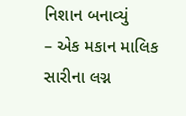નિશાન બનાવ્યું
– એક મકાન માલિક સારીના લગ્ન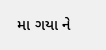મા ગયા ને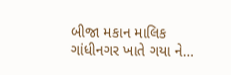બીજા મકાન માલિક ગાંધીનગર ખાતે ગયા ને…